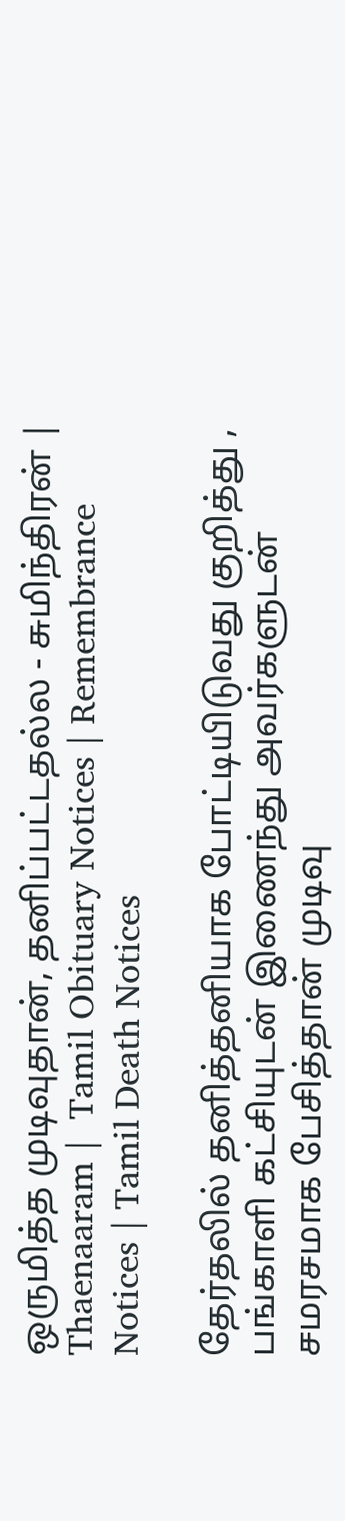ஒருமித்த முடிவுதான், தனிப்பட்டதல்ல - சுமிந்திரன் | Thaenaaram |  Tamil Obituary Notices | Remembrance Notices | Tamil Death Notices

தேர்தலில் தனித்தனியாக போட்டியிடுவது குறித்து , பங்காளி கட்சியுடன் இணைந்து அவர்களுடன் சமரசமாக பேசித்தான் முடிவு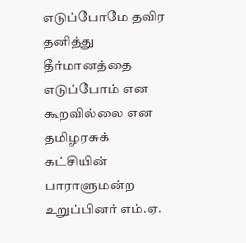எடுப்போமே தவிர தனித்து தீர்மானத்தை எடுப்போம் என கூறவில்லை என தமிழரசுக் கட்சியின் பாராளுமன்ற உறுப்பினர் எம்.ஏ.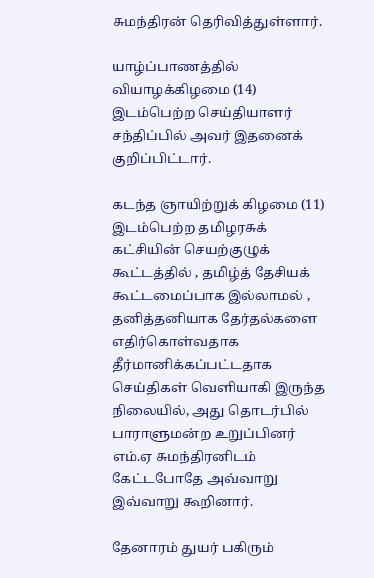சுமந்திரன் தெரிவித்துள்ளார்.

யாழ்ப்பாணத்தில் வியாழக்கிழமை (14) இடம்பெற்ற செய்தியாளர் சந்திப்பில் அவர் இதனைக் குறிப்பிட்டார்.

கடந்த ஞாயிற்றுக் கிழமை (11) இடம்பெற்ற தமிழரசுக் கட்சியின் செயற்குழுக் கூட்டத்தில் , தமிழ்த் தேசியக் கூட்டமைப்பாக இல்லாமல் , தனித்தனியாக தேர்தல்களை எதிர்கொள்வதாக தீர்மானிக்கப்பட்டதாக செய்திகள் வெளியாகி இருந்த நிலையில், அது தொடர்பில் பாராளுமன்ற உறுப்பினர் எம்.ஏ சுமந்திரனிடம் கேட்டபோதே அவ்வாறு இவ்வாறு கூறினார்.

தேனாரம் துயர் பகிரும்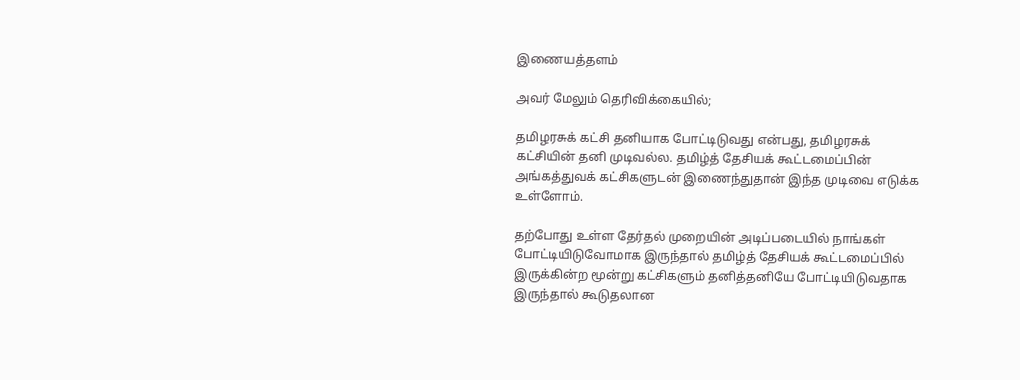இணையத்தளம்

அவர் மேலும் தெரிவிக்கையில்;

தமிழரசுக் கட்சி தனியாக போட்டிடுவது என்பது, தமிழரசுக் கட்சியின் தனி முடிவல்ல. தமிழ்த் தேசியக் கூட்டமைப்பின் அங்கத்துவக் கட்சிகளுடன் இணைந்துதான் இந்த முடிவை எடுக்க உள்ளோம்.

தற்போது உள்ள தேர்தல் முறையின் அடிப்படையில் நாங்கள் போட்டியிடுவோமாக இருந்தால் தமிழ்த் தேசியக் கூட்டமைப்பில் இருக்கின்ற மூன்று கட்சிகளும் தனித்தனியே போட்டியிடுவதாக இருந்தால் கூடுதலான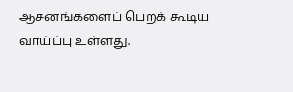ஆசனங்களைப் பெறக் கூடிய வாய்ப்பு உள்ளது.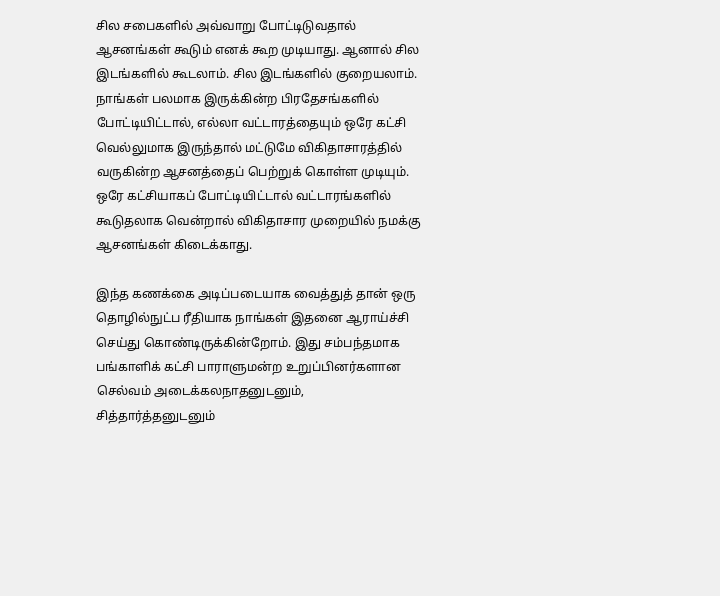சில சபைகளில் அவ்வாறு போட்டிடுவதால் ஆசனங்கள் கூடும் எனக் கூற முடியாது. ஆனால் சில இடங்களில் கூடலாம். சில இடங்களில் குறையலாம். நாங்கள் பலமாக இருக்கின்ற பிரதேசங்களில் போட்டியிட்டால், எல்லா வட்டாரத்தையும் ஒரே கட்சி வெல்லுமாக இருந்தால் மட்டுமே விகிதாசாரத்தில் வருகின்ற ஆசனத்தைப் பெற்றுக் கொள்ள முடியும். ஒரே கட்சியாகப் போட்டியிட்டால் வட்டாரங்களில் கூடுதலாக வென்றால் விகிதாசார முறையில் நமக்கு ஆசனங்கள் கிடைக்காது.

இந்த கணக்கை அடிப்படையாக வைத்துத் தான் ஒரு தொழில்நுட்ப ரீதியாக நாங்கள் இதனை ஆராய்ச்சி செய்து கொண்டிருக்கின்றோம். இது சம்பந்தமாக பங்காளிக் கட்சி பாராளுமன்ற உறுப்பினர்களான செல்வம் அடைக்கலநாதனுடனும், சித்தார்த்தனுடனும்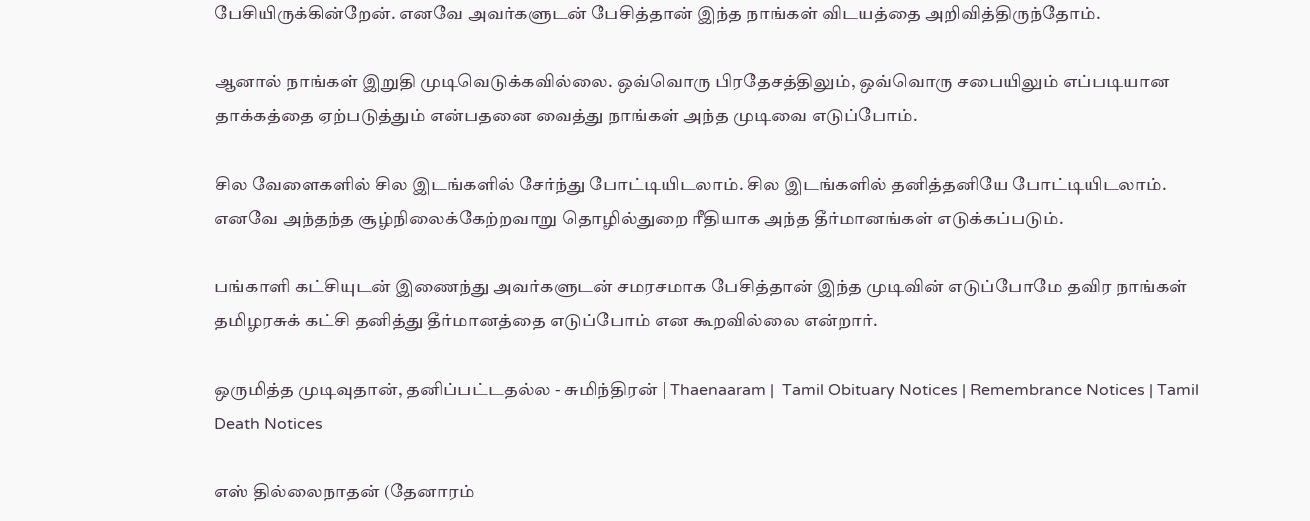பேசியிருக்கின்றேன். எனவே அவர்களுடன் பேசித்தான் இந்த நாங்கள் விடயத்தை அறிவித்திருந்தோம்.

ஆனால் நாங்கள் இறுதி முடிவெடுக்கவில்லை. ஒவ்வொரு பிரதேசத்திலும், ஒவ்வொரு சபையிலும் எப்படியான தாக்கத்தை ஏற்படுத்தும் என்பதனை வைத்து நாங்கள் அந்த முடிவை எடுப்போம்.

சில வேளைகளில் சில இடங்களில் சேர்ந்து போட்டியிடலாம். சில இடங்களில் தனித்தனியே போட்டியிடலாம். எனவே அந்தந்த சூழ்நிலைக்கேற்றவாறு தொழில்துறை ரீதியாக அந்த தீர்மானங்கள் எடுக்கப்படும்.

பங்காளி கட்சியுடன் இணைந்து அவர்களுடன் சமரசமாக பேசித்தான் இந்த முடிவின் எடுப்போமே தவிர நாங்கள் தமிழரசுக் கட்சி தனித்து தீர்மானத்தை எடுப்போம் என கூறவில்லை என்றார்.

ஒருமித்த முடிவுதான், தனிப்பட்டதல்ல - சுமிந்திரன் | Thaenaaram |  Tamil Obituary Notices | Remembrance Notices | Tamil Death Notices

எஸ் தில்லைநாதன் (தேனாரம்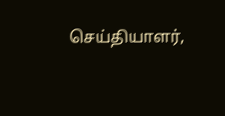செய்தியாளர்,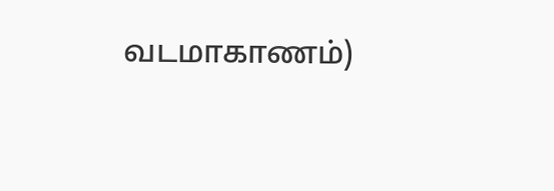வடமாகாணம்)